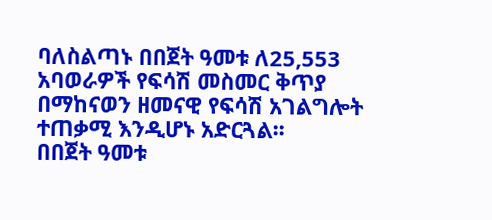ባለስልጣኑ በበጀት ዓመቱ ለ25,553 አባወራዎች የፍሳሽ መስመር ቅጥያ በማከናወን ዘመናዊ የፍሳሽ አገልግሎት ተጠቃሚ እንዲሆኑ አድርጓል፡፡
በበጀት ዓመቱ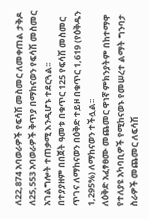ለ22,874 አባወራዎች የፍሳሽ መስመር ለመቀጠል ታቅዶ ለ25,553 አባወራዎች ቅጥያ በማከናወን የፍሳሽ መስመር አገልግሎት ተጠቃሚ እንዲሆኑ ተደርጓል፡፡
በተያያዘም በበጀት ዓመቱ በቁጥር 125 የፍሳሽ መስመር ጥገና ለማከናወን በዕቅድ ተይዞ በቁጥር 1,619 (የዕቅዱን 1,295%) ለማከናወን ተችሏል፡፡
ለዕቅድ አፈፃፀሙ መጨመር ዋነኛ ምክንያትም በከተማዋ የተለያዩ አካባቢዎች የሚከናወኑ የመሠረተ ልማት ግንባታ ስራዎች መጨመር ለፍሳሽ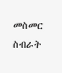መስመር ስብራት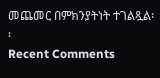መጨመር በምክንያትነት ተገልጿል፡፡
Recent Comments